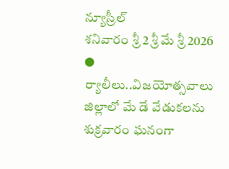న్యూస్రీల్
శనివారం శ్రీ 2 శ్రీ మే శ్రీ 2026
● ర్యాలీలు..విజయోత్సవాలు
జిల్లాలో మే డే వేడుకలను శుక్రవారం ఘనంగా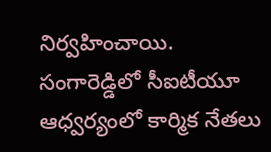నిర్వహించాయి. సంగారెడ్డిలో సీఐటీయూ ఆధ్వర్యంలో కార్మిక నేతలు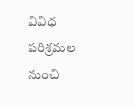వివిధ పరిశ్రమల నుంచి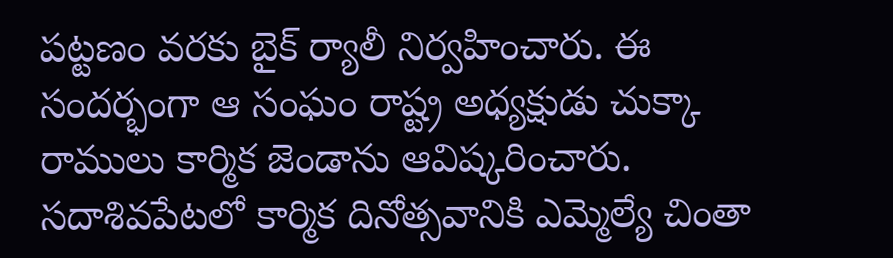పట్టణం వరకు బైక్ ర్యాలీ నిర్వహించారు. ఈ సందర్భంగా ఆ సంఘం రాష్ట్ర అధ్యక్షుడు చుక్కా రాములు కార్మిక జెండాను ఆవిష్కరించారు. సదాశివపేటలో కార్మిక దినోత్సవానికి ఎమ్మెల్యే చింతా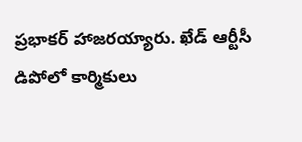ప్రభాకర్ హాజరయ్యారు. ఖేడ్ ఆర్టీసీ డిపోలో కార్మికులు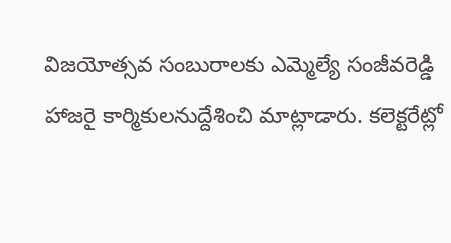విజయోత్సవ సంబురాలకు ఎమ్మెల్యే సంజీవరెడ్డి హాజరై కార్మికులనుద్దేశించి మాట్లాడారు. కలెక్టరేట్లో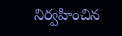నిర్వహించిన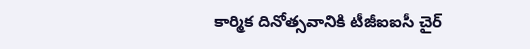కార్మిక దినోత్సవానికి టీజీఐఐసీ చైర్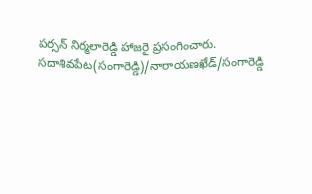పర్సన్ నిర్మలారెడ్డి హాజరై ప్రసంగించారు.
సదాశివపేట(సంగారెడ్డి)/నారాయణఖేడ్/సంగారెడ్డి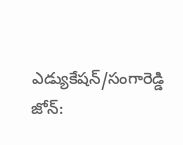ఎడ్యుకేషన్/సంగారెడ్డి జోన్: